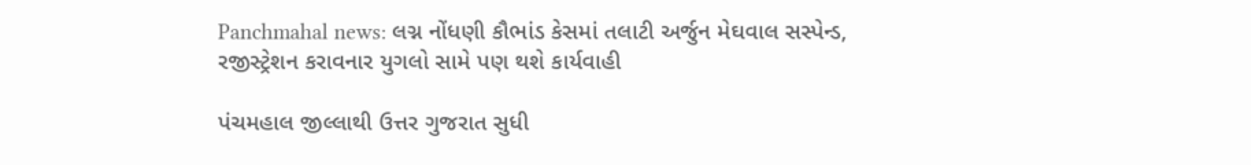Panchmahal news: લગ્ન નોંધણી કૌભાંડ કેસમાં તલાટી અર્જુન મેઘવાલ સસ્પેન્ડ, રજીસ્ટ્રેશન કરાવનાર યુગલો સામે પણ થશે કાર્યવાહી

પંચમહાલ જીલ્લાથી ઉત્તર ગુજરાત સુધી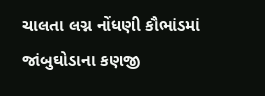ચાલતા લગ્ન નોંધણી કૌભાંડમાં જાંબુઘોડાના કણજી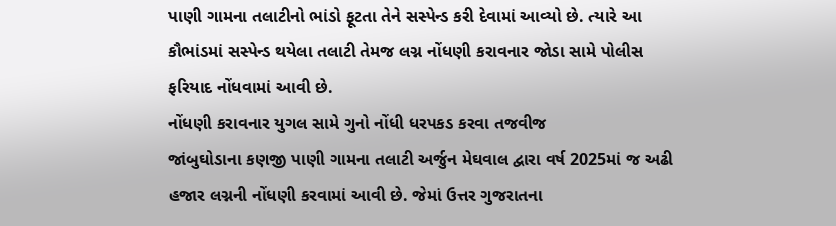પાણી ગામના તલાટીનો ભાંડો ફૂટતા તેને સસ્પેન્ડ કરી દેવામાં આવ્યો છે. ત્યારે આ કૌભાંડમાં સસ્પેન્ડ થયેલા તલાટી તેમજ લગ્ન નોંધણી કરાવનાર જોડા સામે પોલીસ ફરિયાદ નોંધવામાં આવી છે.
નોંધણી કરાવનાર યુગલ સામે ગુનો નોંધી ધરપકડ કરવા તજવીજ
જાંબુઘોડાના કણજી પાણી ગામના તલાટી અર્જુન મેઘવાલ દ્વારા વર્ષ 2025માં જ અઢી હજાર લગ્નની નોંધણી કરવામાં આવી છે. જેમાં ઉત્તર ગુજરાતના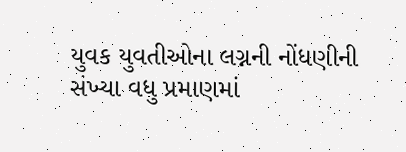યુવક યુવતીઓના લગ્નની નોંધણીની સંખ્યા વધુ પ્રમાણમાં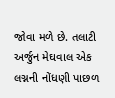જોવા મળે છે. તલાટી અર્જુન મેઘવાલ એક લગ્નની નોંધણી પાછળ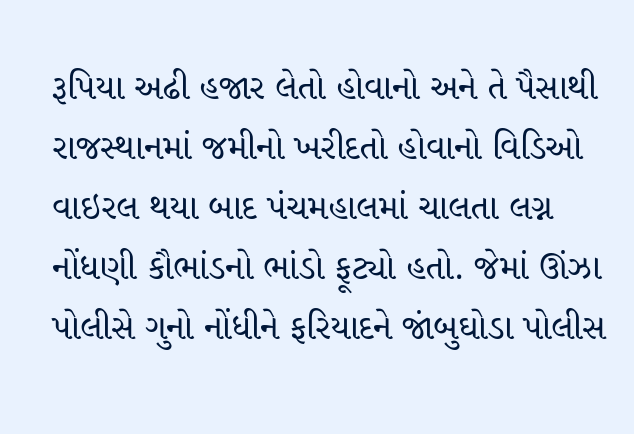રૂપિયા અઢી હજાર લેતો હોવાનો અને તે પૈસાથી રાજસ્થાનમાં જમીનો ખરીદતો હોવાનો વિડિઓ વાઇરલ થયા બાદ પંચમહાલમાં ચાલતા લગ્ન નોંધણી કૌભાંડનો ભાંડો ફૂટ્યો હતો. જેમાં ઊંઝા પોલીસે ગુનો નોંધીને ફરિયાદને જાંબુઘોડા પોલીસ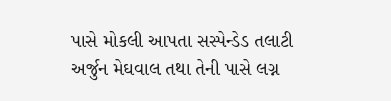પાસે મોકલી આપતા સસ્પેન્ડેડ તલાટી અર્જુન મેઘવાલ તથા તેની પાસે લગ્ન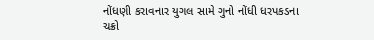નોંધણી કરાવનાર યુગલ સામે ગુનો નોંધી ધરપકડના ચક્રો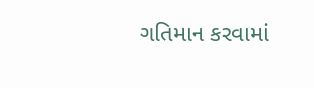ગતિમાન કરવામાં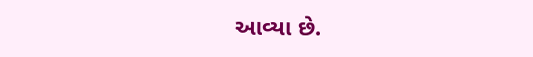આવ્યા છે.